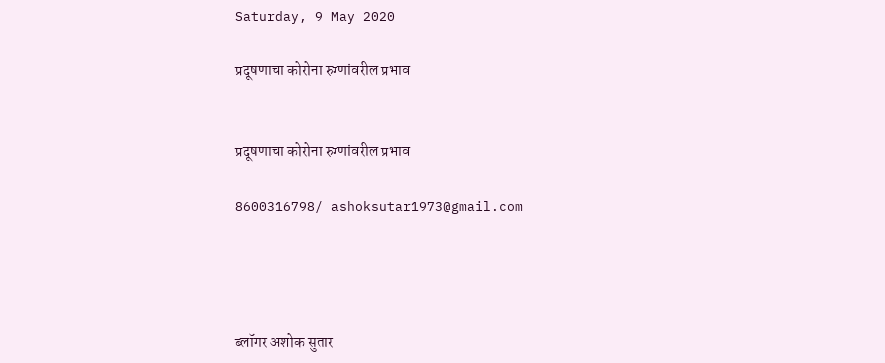Saturday, 9 May 2020

प्रदूषणाचा कोरोना रुग्णांवरील प्रभाव


प्रदूषणाचा कोरोना रुग्णांवरील प्रभाव

8600316798/ ashoksutar1973@gmail.com




ब्लॉगर अशोक सुतार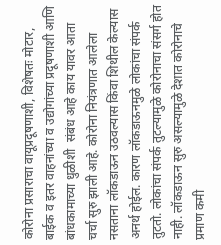कोरोना प्रसाराचा वायूप्रदूषणाशी, विशेषतः मोटार, बाईक व इतर वाहनांच्या व उद्योगांच्या प्रदूषणाशी आणि बांधकामाच्या धुळीशी  संबंध आहे काय यावर आता चर्चा सुरु झाली आहे. कोरोना नियंत्रणात आलेला नसताना लॉकडाऊन उठवल्यास किंवा शिथील केल्यास अनर्थ होईल. कारण लॉकडाऊनमुळे लोकांचा संपर्क तुटतो. लोकांचा संपर्क तुटल्यामुळे कोरोनाचा संसर्ग होत नाही. लॉकडाऊन सुरु असल्यामुळे देशात कोरोनाचे प्रमाण कमी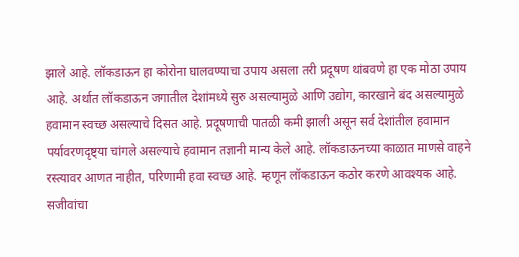झाले आहे. लॉकडाऊन हा कोरोना घालवण्याचा उपाय असला तरी प्रदूषण थांबवणे हा एक मोठा उपाय आहे. अर्थात लॉकडाऊन जगातील देशांमध्ये सुरु असल्यामुळे आणि उद्योग, कारखाने बंद असल्यामुळे हवामान स्वच्छ असल्याचे दिसत आहे. प्रदूषणाची पातळी कमी झाली असून सर्व देशांतील हवामान पर्यावरणदृष्ट्या चांगले असल्याचे हवामान तज्ञानी मान्य केले आहे. लॉकडाऊनच्या काळात माणसे वाहने रस्त्यावर आणत नाहीत, परिणामी हवा स्वच्छ आहे. म्हणून लॉकडाऊन कठोर करणे आवश्यक आहे. सजीवांचा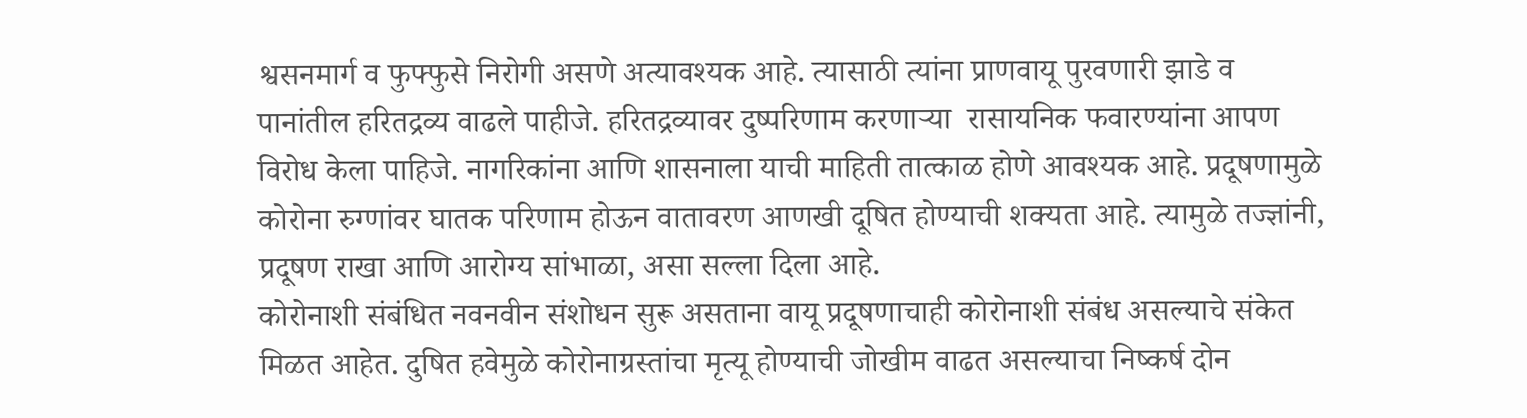श्वसनमार्ग व फुफ्फुसे निरोगी असणे अत्यावश्यक आहे. त्यासाठी त्यांना प्राणवायू पुरवणारी झाडे व पानांतील हरितद्रव्य वाढले पाहीजे. हरितद्रव्यावर दुष्परिणाम करणाऱ्या  रासायनिक फवारण्यांना आपण विरोध केला पाहिजे. नागरिकांना आणि शासनाला याची माहिती तात्काळ होणे आवश्‍यक आहे. प्रदूषणामुळे कोरोना रुग्णांवर घातक परिणाम होऊन वातावरण आणखी दूषित होण्याची शक्यता आहे. त्यामुळे तज्ज्ञांनी, प्रदूषण राखा आणि आरोग्य सांभाळा, असा सल्ला दिला आहे.                                                                                                                                                  कोरोनाशी संबंधित नवनवीन संशोधन सुरू असताना वायू प्रदूषणाचाही कोरोनाशी संबंध असल्याचे संकेत मिळत आहेत. दुषित हवेमुळे कोरोनाग्रस्तांचा मृत्यू होण्याची जोखीम वाढत असल्याचा निष्कर्ष दोन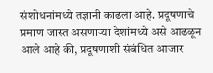संशोधनांमध्ये तज्ञानी काढला आहे. प्रदूषणाचे प्रमाण जास्त असणाऱ्या देशांमध्ये असे आढळून आले आहे की, प्रदूषणाशी संबंधित आजार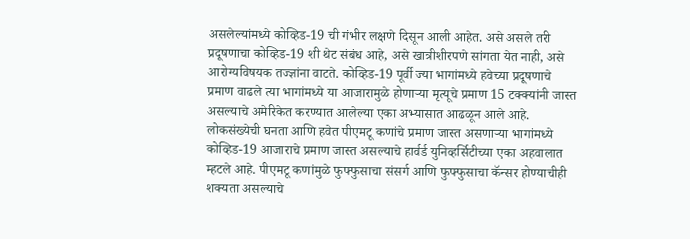असलेल्यांमध्ये कोव्हिड-19 ची गंभीर लक्षणे दिसून आली आहेत. असे असले तरी प्रदूषणाचा कोव्हिड-19 शी थेट संबंध आहे, असे खात्रीशीरपणे सांगता येत नाही, असे आरोग्यविषयक तज्ज्ञांना वाटते. कोव्हिड-19 पूर्वी ज्या भागांमध्ये हवेच्या प्रदूषणाचे प्रमाण वाढले त्या भागांमध्ये या आजारामुळे होणाऱ्या मृत्यूचे प्रमाण 15 टक्क्यांनी जास्त असल्याचे अमेरिकेत करण्यात आलेल्या एका अभ्यासात आढळून आले आहे. लोकसंख्येची घनता आणि हवेत पीएमटू कणांचे प्रमाण जास्त असणाऱ्या भागांमध्ये कोव्हिड-19 आजाराचे प्रमाण जास्त असल्याचे हार्वर्ड युनिव्हर्सिटीच्या एका अहवालात म्हटले आहे. पीएमटू कणांमुळे फुफ्फुसाचा संसर्ग आणि फुफ्फुसाचा कॅन्सर होण्याचीही शक्यता असल्याचे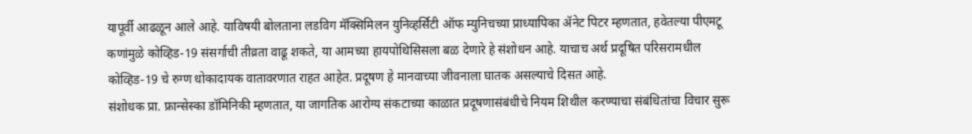यापूर्वी आढळून आले आहे. याविषयी बोलताना लडविग मॅक्सिमिलन युनिव्हर्सिटी ऑफ म्युनिचच्या प्राध्यापिका ॲनेट पिटर म्हणतात, हवेतल्या पीएमटू कणांमुळे कोव्हिड-19 संसर्गाची तीव्रता वाढू शकते, या आमच्या हायपोथिसिसला बळ देणारे हे संशोधन आहे. याचाच अर्थ प्रदूषित परिसरामधील कोव्हिड-19 चे रुग्ण धोकादायक वातावरणात राहत आहेत. प्रदूषण हे मानवाच्या जीवनाला घातक असल्याचे दिसत आहे.                                                                                                  संशोधक प्रा. फ्रान्सेस्का डॉमिनिकी म्हणतात, या जागतिक आरोग्य संकटाच्या काळात प्रदूषणासंबंधीचे नियम शिथील करण्याचा संबंधितांचा विचार सुरू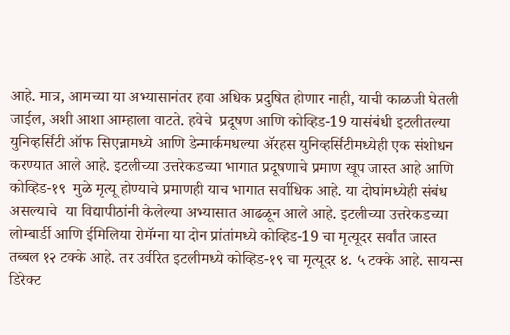आहे. मात्र, आमच्या या अभ्यासानंतर हवा अधिक प्रदुषित होणार नाही, याची काळजी घेतली जाईल, अशी आशा आम्हाला वाटते. हवेचे  प्रदूषण आणि कोव्हिड-19 यासंबंधी इटलीतल्या युनिव्हर्सिटी ऑफ सिएन्नामध्ये आणि डेन्मार्कमधल्या ॲरहस युनिव्हर्सिटीमध्येही एक संशोधन करण्यात आले आहे. इटलीच्या उत्तरेकडच्या भागात प्रदूषणाचे प्रमाण खूप जास्त आहे आणि कोव्हिड-१९  मुळे मृत्यू होण्याचे प्रमाणही याच भागात सर्वाधिक आहे. या दोघांमध्येही संबंध असल्याचे  या विद्यापीठांनी केलेल्या अभ्यासात आढळून आले आहे. इटलीच्या उत्तरेकडच्या लोम्बार्डी आणि ईमिलिया रोमॅग्ना या दोन प्रांतांमध्ये कोव्हिड-19 चा मृत्यूदर सर्वांत जास्त तब्बल १२ टक्के आहे. तर उर्वरित इटलीमध्ये कोव्हिड-१९ चा मृत्यूदर ४. ५ टक्के आहे. सायन्स डिरेक्ट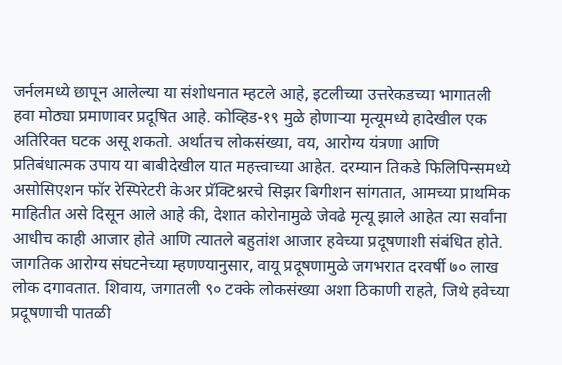जर्नलमध्ये छापून आलेल्या या संशोधनात म्हटले आहे, इटलीच्या उत्तरेकडच्या भागातली हवा मोठ्या प्रमाणावर प्रदूषित आहे. कोव्हिड-१९ मुळे होणाऱ्या मृत्यूमध्ये हादेखील एक अतिरिक्त घटक असू शकतो. अर्थातच लोकसंख्या, वय, आरोग्य यंत्रणा आणि प्रतिबंधात्मक उपाय या बाबीदेखील यात महत्त्वाच्या आहेत. दरम्यान तिकडे फिलिपिन्समध्ये असोसिएशन फॉर रेस्पिरेटरी केअर प्रॅक्टिश्नरचे सिझर बिगीशन सांगतात, आमच्या प्राथमिक माहितीत असे दिसून आले आहे की, देशात कोरोनामुळे जेवढे मृत्यू झाले आहेत त्या सर्वांना आधीच काही आजार होते आणि त्यातले बहुतांश आजार हवेच्या प्रदूषणाशी संबंधित होते. जागतिक आरोग्य संघटनेच्या म्हणण्यानुसार, वायू प्रदूषणामुळे जगभरात दरवर्षी ७० लाख लोक दगावतात. शिवाय, जगातली ९० टक्के लोकसंख्या अशा ठिकाणी राहते, जिथे हवेच्या प्रदूषणाची पातळी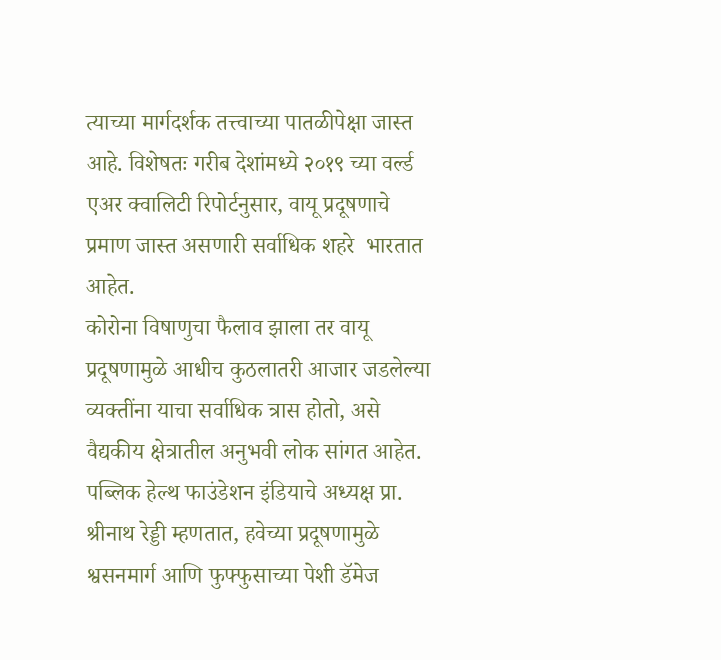त्याच्या मार्गदर्शक तत्त्वाच्या पातळीपेक्षा जास्त आहे. विशेषतः गरीब देशांमध्ये २०१९ च्या वर्ल्ड एअर क्वालिटी रिपोर्टनुसार, वायू प्रदूषणाचे प्रमाण जास्त असणारी सर्वाधिक शहरे  भारतात आहेत.                                                                                                        कोरोना विषाणुचा फैलाव झाला तर वायू प्रदूषणामुळे आधीच कुठलातरी आजार जडलेल्या व्यक्तींना याचा सर्वाधिक त्रास होतो, असे वैद्यकीय क्षेत्रातील अनुभवी लोक सांगत आहेत. पब्लिक हेल्थ फाउंडेशन इंडियाचे अध्यक्ष प्रा. श्रीनाथ रेड्डी म्हणतात, हवेच्या प्रदूषणामुळे श्वसनमार्ग आणि फुफ्फुसाच्या पेशी डॅमेज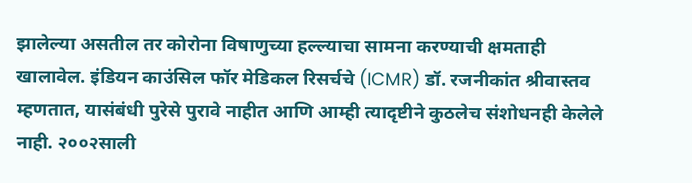झालेल्या असतील तर कोरोना विषाणुच्या हल्ल्याचा सामना करण्याची क्षमताही खालावेल. इंडियन काउंसिल फॉर मेडिकल रिसर्चचे (ICMR) डॉ. रजनीकांत श्रीवास्तव म्हणतात, यासंबंधी पुरेसे पुरावे नाहीत आणि आम्ही त्यादृष्टीने कुठलेच संशोधनही केलेले नाही. २००२साली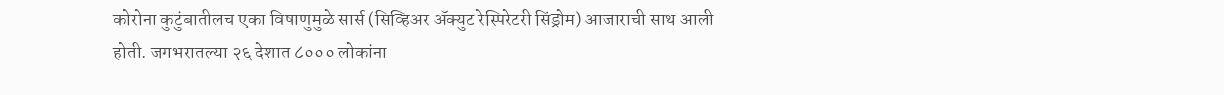कोरोना कुटुंबातीलच एका विषाणुमुळे सार्स (सिव्हिअर ॲक्युट रेस्पिरेटरी सिंड्रोम) आजाराची साथ आली होती. जगभरातल्या २६ देशात ८००० लोकांना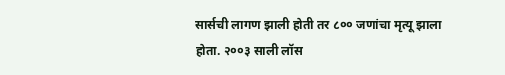सार्सची लागण झाली होती तर ८०० जणांचा मृत्यू झाला होता. २००३ साली लॉस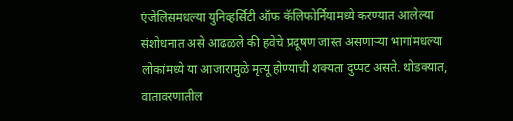एंजेलिसमधल्या युनिव्हर्सिटी ऑफ कॅलिफोर्नियामध्ये करण्यात आलेल्या संशोधनात असे आढळले की हवेचे प्रदूषण जास्त असणाऱ्या भागांमधल्या लोकांमध्ये या आजारामुळे मृत्यू होण्याची शक्यता दुप्पट असते. थोडक्यात, वातावरणातील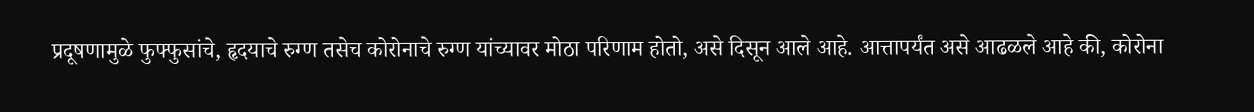प्रदूषणामुळे फुफ्फुसांचे, हृदयाचे रुग्ण तसेच कोरोनाचे रुग्ण यांच्यावर मोठा परिणाम होतो, असे दिसून आले आहे. आत्तापर्यंत असे आढळले आहे की, कोरोना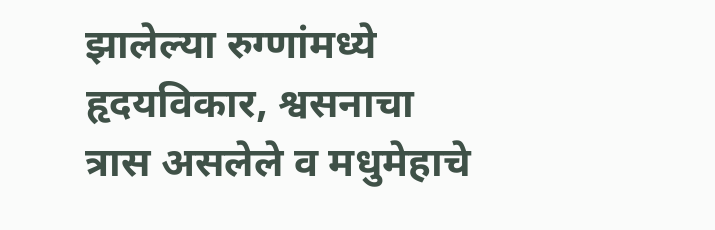झालेल्या रुग्णांमध्ये हृदयविकार, श्वसनाचा त्रास असलेले व मधुमेहाचे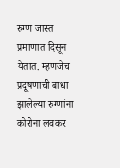रुग्ण जास्त प्रमाणात दिसून येतात. म्हणजेच प्रदूषणाची बाधा झालेल्या रुग्णांना कोरोना लवकर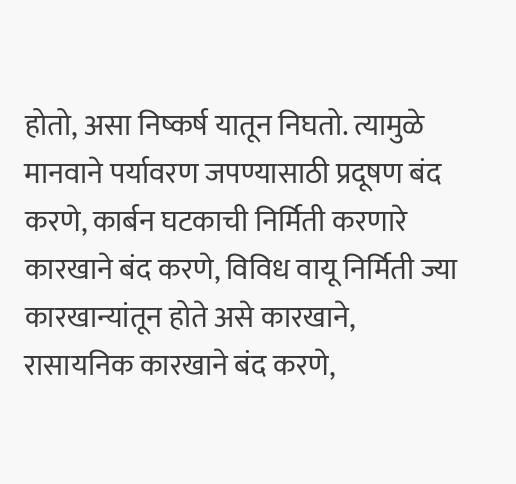होतो, असा निष्कर्ष यातून निघतो. त्यामुळे मानवाने पर्यावरण जपण्यासाठी प्रदूषण बंद करणे, कार्बन घटकाची निर्मिती करणारे कारखाने बंद करणे, विविध वायू निर्मिती ज्या कारखान्यांतून होते असे कारखाने, रासायनिक कारखाने बंद करणे,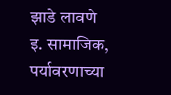झाडे लावणे इ. सामाजिक, पर्यावरणाच्या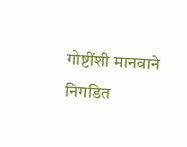गोष्टींशी मानवाने निगडित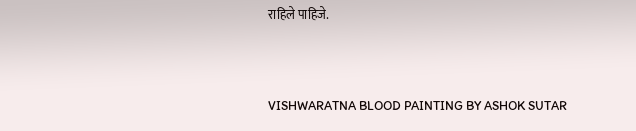राहिले पाहिजे.




VISHWARATNA BLOOD PAINTING BY ASHOK SUTAR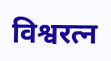विश्वरत्न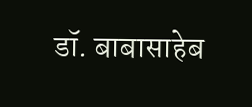डॉ. बाबासाहेब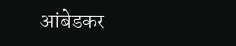आंबेडकर